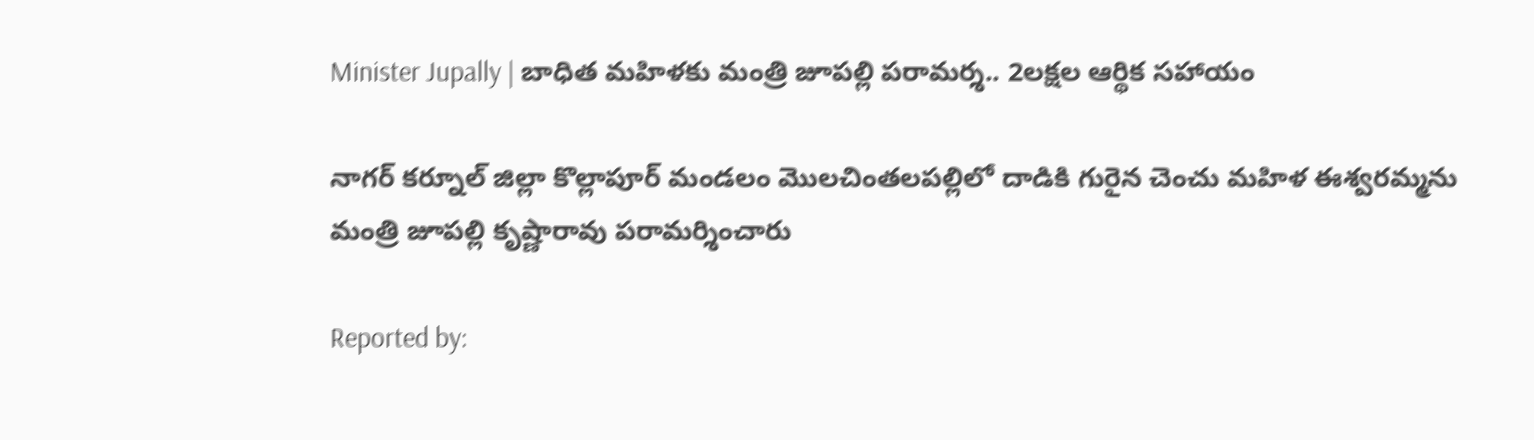Minister Jupally | బాధిత మహిళకు మంత్రి జూపల్లి పరామర్శ.. 2లక్షల ఆర్థిక సహాయం

నాగర్ కర్నూల్ జిల్లా కొల్లాపూర్‌ మండలం మొలచింతలపల్లిలో దాడికి గురైన చెంచు మహిళ ఈశ్వరమ్మను మంత్రి జూపల్లి కృష్ణారావు పరామర్శించారు

Reported by: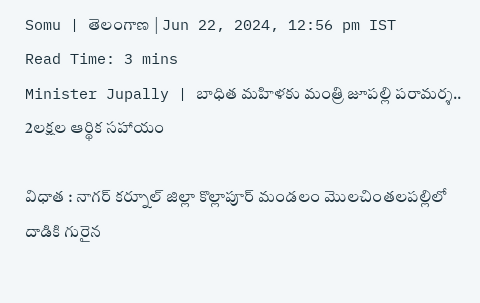Somu | తెలంగాణ‌ | Jun 22, 2024, 12:56 pm IST
Read Time: 3 mins
Minister Jupally | బాధిత మహిళకు మంత్రి జూపల్లి పరామర్శ.. 2లక్షల ఆర్థిక సహాయం

విధాత : నాగర్ కర్నూల్ జిల్లా కొల్లాపూర్‌ మండలం మొలచింతలపల్లిలో దాడికి గురైన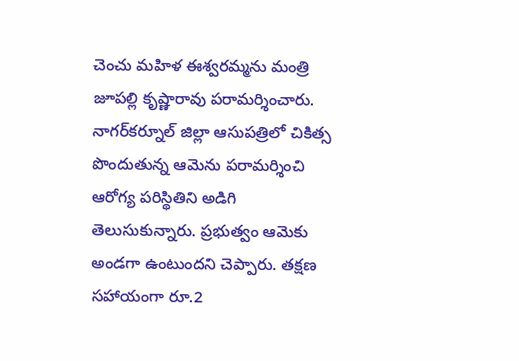చెంచు మహిళ ఈశ్వరమ్మను మంత్రి జూపల్లి కృష్ణారావు పరామర్శించారు. నాగర్‌కర్నూల్‌ జిల్లా ఆసుపత్రిలో చికిత్స పొందుతున్న ఆమెను పరామర్శించి ఆరోగ్య పరిస్థితిని అడిగి తెలుసుకున్నారు. ప్రభుత్వం ఆమెకు అండగా ఉంటుందని చెప్పారు. తక్షణ సహాయంగా రూ.2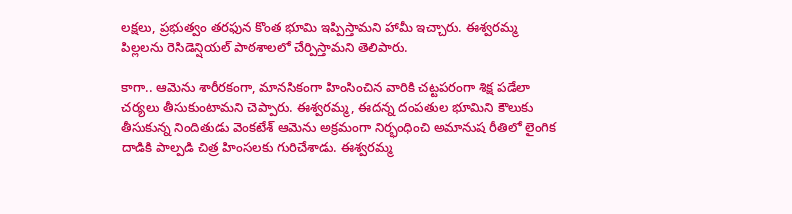లక్షలు, ప్రభుత్వం తరఫున కొంత భూమి ఇప్పిస్తామని హామీ ఇచ్చారు. ఈశ్వరమ్మ పిల్లలను రెసిడెన్షియల్‌ పాఠశాలలో చేర్పిస్తామని తెలిపారు.

కాగా.. ఆమెను శారీరకంగా, మానసికంగా హింసించిన వారికి చట్టపరంగా శిక్ష పడేలా చర్యలు తీసుకుంటామని చెప్పారు. ఈశ్వరమ్మ, ఈదన్న దంపతుల భూమిని కౌలుకు తీసుకున్న నిందితుడు వెంకటేశ్ ఆమెను అక్రమంగా నిర్భంధించి అమానుష రీతిలో లైంగిక దాడికి పాల్పడి చిత్ర హింసలకు గురిచేశాడు. ఈశ్వరమ్మ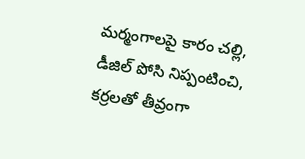మర్మంగాలపై కారం చల్లి, డీజిల్ పోసి నిప్పంటించి, కర్రలతో తీవ్రంగా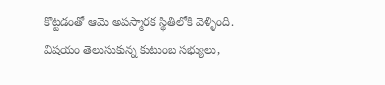కొట్టడంతో ఆమె అపస్మారక స్థితిలోకి వెళ్ళింది. విషయం తెలుసుకున్న కుటుంబ సభ్యులు,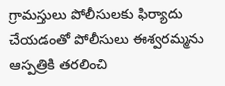గ్రామస్తులు పోలీసులకు ఫిర్యాదు చేయడంతో పోలీసులు ఈశ్వరమ్మను ఆస్పత్రికి తరలించి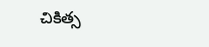చికిత్స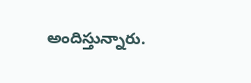అందిస్తున్నారు.